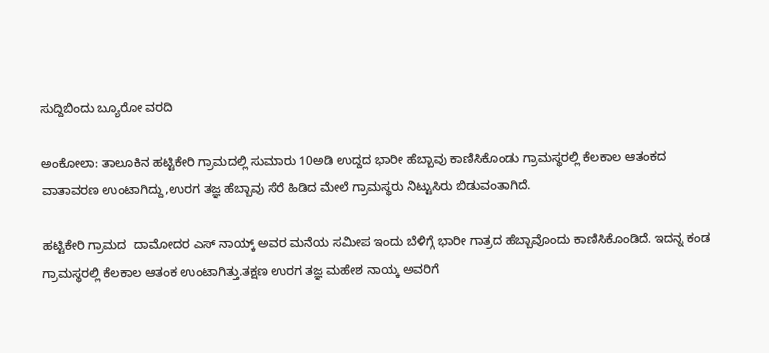ಸುದ್ದಿಬಿಂದು ಬ್ಯೂರೋ ವರದಿ

ಅಂಕೋಲಾ: ತಾಲೂಕಿನ ಹಟ್ಟಿಕೇರಿ ಗ್ರಾಮದಲ್ಲಿ ಸುಮಾರು 10ಅಡಿ ಉದ್ದದ ಭಾರೀ ಹೆಬ್ಬಾವು ಕಾಣಿಸಿಕೊಂಡು ಗ್ರಾಮಸ್ಥರಲ್ಲಿ ಕೆಲಕಾಲ ಆತಂಕದ ವಾತಾವರಣ ಉಂಟಾಗಿದ್ದು,ಉರಗ ತಜ್ಞ ಹೆಬ್ಬಾವು ಸೆರೆ ಹಿಡಿದ ಮೇಲೆ ಗ್ರಾಮಸ್ಥರು ನಿಟ್ಟುಸಿರು ಬಿಡುವಂತಾಗಿದೆ.

ಹಟ್ಟಿಕೇರಿ ಗ್ರಾಮದ  ದಾಮೋದರ ಎಸ್ ನಾಯ್ಕ್ ಅವರ ಮನೆಯ ಸಮೀಪ ಇಂದು ಬೆಳಿಗ್ಗೆ ಭಾರೀ ಗಾತ್ರದ ಹೆಬ್ಬಾವೊಂದು ಕಾಣಿಸಿಕೊಂಡಿದೆ. ಇದನ್ನ ಕಂಡ ಗ್ರಾಮಸ್ಥರಲ್ಲಿ ಕೆಲಕಾಲ ಆತಂಕ ಉಂಟಾಗಿತ್ತು.ತಕ್ಷಣ ಉರಗ ತಜ್ಞ ಮಹೇಶ ನಾಯ್ಕ ಅವರಿಗೆ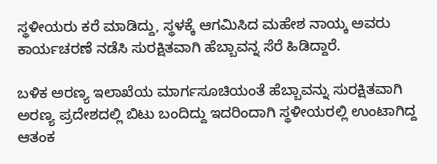ಸ್ಥಳೀಯರು ಕರೆ ಮಾಡಿದ್ದು, ಸ್ಥಳಕ್ಕೆ ಆಗಮಿಸಿದ ಮಹೇಶ ನಾಯ್ಕ ಅವರು ಕಾರ್ಯಚರಣೆ ನಡೆಸಿ ಸುರಕ್ಷಿತವಾಗಿ ಹೆಬ್ಬಾವನ್ನ ಸೆರೆ ಹಿಡಿದ್ದಾರೆ.

ಬಳಿಕ ಅರಣ್ಯ ಇಲಾಖೆಯ ಮಾರ್ಗಸೂಚಿಯಂತೆ ಹೆಬ್ಬಾವನ್ನು ಸುರಕ್ಷಿತವಾಗಿ ಅರಣ್ಯ ಪ್ರದೇಶದಲ್ಲಿ ಬಿಟು ಬಂದಿದ್ದು ಇದರಿಂದಾಗಿ ಸ್ಥಳೀಯರಲ್ಲಿ ಉಂಟಾಗಿದ್ದ ಆತಂಕ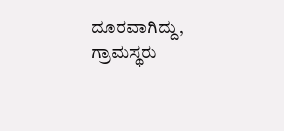ದೂರವಾಗಿದ್ದು, ಗ್ರಾಮಸ್ಥರು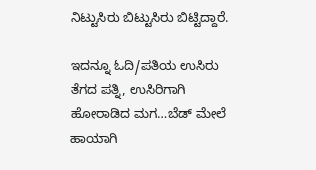ನಿಟ್ಟುಸಿರು ಬಿಟ್ಟುಸಿರು ಬಿಟ್ಟಿದ್ದಾರೆ.

ಇದನ್ನೂ ಓದಿ/ಪತಿಯ ಉಸಿರು ತೆಗದ ಪತ್ನಿ, ಉಸಿರಿಗಾಗಿ ಹೋರಾಡಿದ ಮಗ…ಬೆಡ್ ಮೇಲೆ ಹಾಯಾಗಿ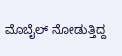ಮೊಬೈಲ್ ನೋಡುತ್ತಿದ್ದ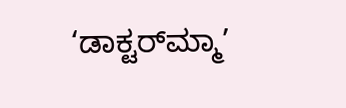‘ಡಾಕ್ಟರ್‌ಮ್ಮಾ’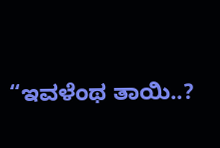“ಇವಳೆಂಥ ತಾಯಿ..?